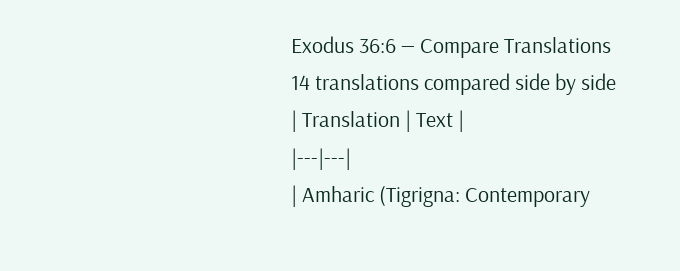Exodus 36:6 — Compare Translations
14 translations compared side by side
| Translation | Text |
|---|---|
| Amharic (Tigrigna: Contemporary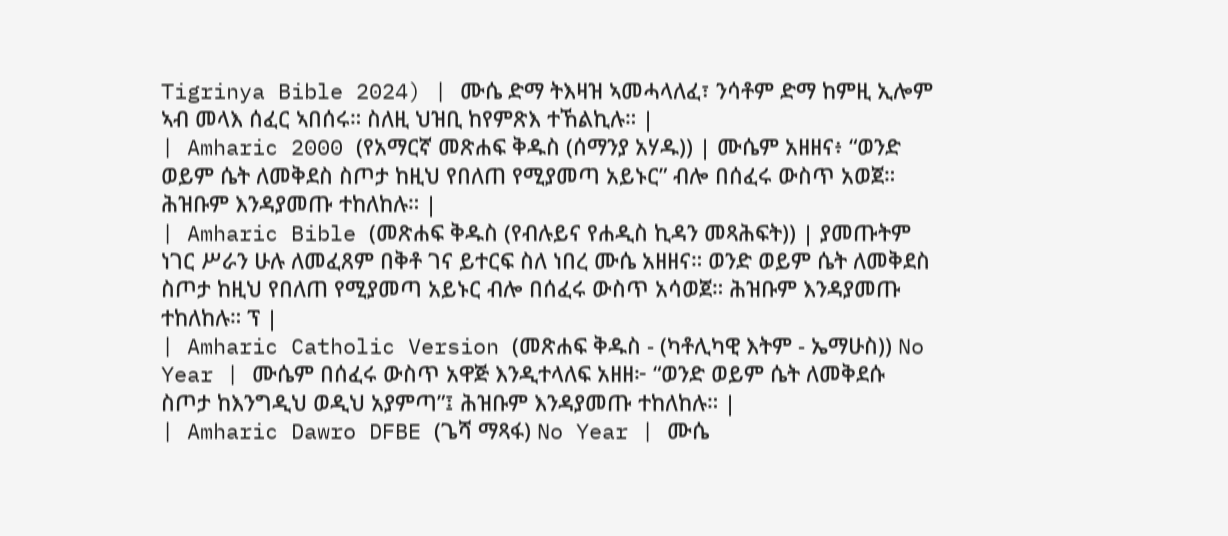Tigrinya Bible 2024) | ሙሴ ድማ ትእዛዝ ኣመሓላለፈ፣ ንሳቶም ድማ ከምዚ ኢሎም ኣብ መላእ ሰፈር ኣበሰሩ። ስለዚ ህዝቢ ከየምጽእ ተኸልኪሉ። |
| Amharic 2000 (የአማርኛ መጽሐፍ ቅዱስ (ሰማንያ አሃዱ)) | ሙሴም አዘዘና፥ “ወንድ ወይም ሴት ለመቅደስ ስጦታ ከዚህ የበለጠ የሚያመጣ አይኑር” ብሎ በሰፈሩ ውስጥ አወጀ። ሕዝቡም እንዳያመጡ ተከለከሉ። |
| Amharic Bible (መጽሐፍ ቅዱስ (የብሉይና የሐዲስ ኪዳን መጻሕፍት)) | ያመጡትም ነገር ሥራን ሁሉ ለመፈጸም በቅቶ ገና ይተርፍ ስለ ነበረ ሙሴ አዘዘና። ወንድ ወይም ሴት ለመቅደስ ስጦታ ከዚህ የበለጠ የሚያመጣ አይኑር ብሎ በሰፈሩ ውስጥ አሳወጀ። ሕዝቡም እንዳያመጡ ተከለከሉ። ፕ |
| Amharic Catholic Version (መጽሐፍ ቅዱስ - (ካቶሊካዊ እትም - ኤማሁስ)) No Year | ሙሴም በሰፈሩ ውስጥ አዋጅ እንዲተላለፍ አዘዘ፦ “ወንድ ወይም ሴት ለመቅደሱ ስጦታ ከእንግዲህ ወዲህ አያምጣ”፤ ሕዝቡም እንዳያመጡ ተከለከሉ። |
| Amharic Dawro DFBE (ጌሻ ማጻፋ) No Year | ሙሴ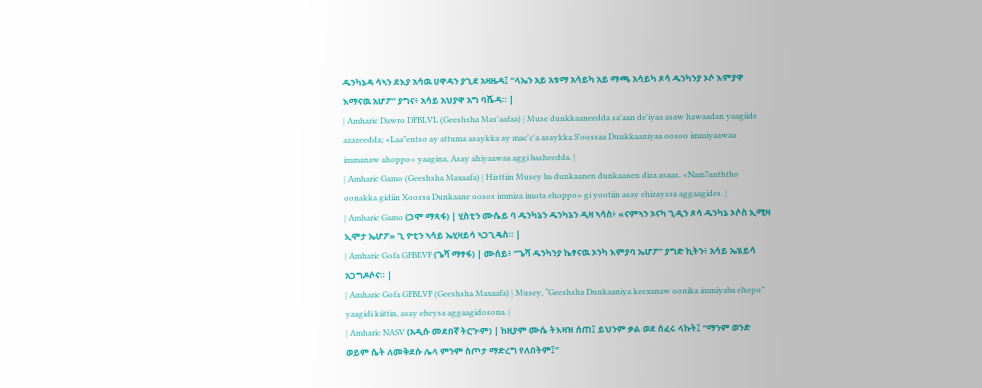ዱንካኔዳ ሳኣን ደእያ አሳዉ ሀዋዳን ያጊደ አዛዜዳ፤ “ላኤን አይ አቱማ አሳይካ አይ ማጫ አሳይካ ጾሳ ዱንካንያ ኦሶ እምያዋ እማናዉ አሆፖ” ያግና፥ አሳይ አህያዋ አግ ባሼዳ። |
| Amharic Dawro DFBLVL (Geeshsha Mas'aafaa) | Muse dunkkaaneedda sa'aan de'iyaa asaw hawaadan yaagiide azazeedda; «Laa"entso ay attuma asaykka ay mac'c'a asaykka S'oossaa Dunkkaaniyaa oosoo immiyaawaa immanaw ahoppo» yaagina, Asay ahiyaawaa aggi basheedda. |
| Amharic Gamo (Geeshsha Maxaafa) | Histtiin Musey ba dunkaanen dunkaanen diza asaas, «Nam7anththo oonakka gidiin Xoossa Dunkaane oosos immiza imota ehoppo» gi yootiin asay ehizayssa aggaagides. |
| Amharic Gamo (ጋሞ ማጻፋ) | ሂስቲን ሙሴይ ባ ዱንካኔን ዱንካኔን ዲዛ ኣሳስ፥ «ናምኣን ኦናካ ጊዲን ጾሳ ዱንካኔ ኦሶስ ኢሚዛ ኢሞታ ኤሆፖ» ጊ ዮቲን ኣሳይ ኤሂዛይሳ ኣጋጊዴስ። |
| Amharic Gofa GFBEVF (ጌሻ ማፃፋ) | ሙሰይ፥ “ጌሻ ዱንካንያ ኬፃናዉ ኦንካ እምያባ ኤሆፖ” ያግድ ኪትን፥ አሳይ ኤሄይሳ አጋግዶሶና። |
| Amharic Gofa GFBLVF (Geeshsha Maxaafa) | Musey, “Geeshsha Dunkaaniya keexanaw oonika immiyaba ehopo” yaagidi kiittin, asay eheysa aggaagidosona. |
| Amharic NASV (አዲሱ መደበኛ ትርጒም) | ከዚያም ሙሴ ትእዛዝ ሰጠ፤ ይህንም ቃል ወደ ሰፈሩ ላኩት፤ “ማንም ወንድ ወይም ሴት ለመቅደሱ ሌላ ምንም ስጦታ ማድረግ የለበትም፤”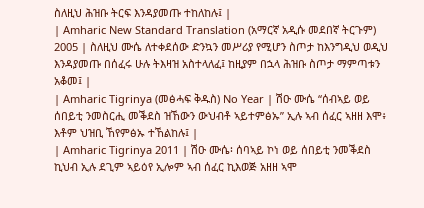ስለዚህ ሕዝቡ ትርፍ እንዳያመጡ ተከለከሉ፤ |
| Amharic New Standard Translation (አማርኛ አዲሱ መደበኛ ትርጉም) 2005 | ስለዚህ ሙሴ ለተቀደሰው ድንኳን መሥሪያ የሚሆን ስጦታ ከእንግዲህ ወዲህ እንዳያመጡ በሰፈሩ ሁሉ ትእዛዝ አስተላለፈ፤ ከዚያም በኋላ ሕዝቡ ስጦታ ማምጣቱን አቆመ፤ |
| Amharic Tigrinya (መፅሓፍ ቅዱስ) No Year | ሽዑ ሙሴ “ሰብኣይ ወይ ሰበይቲ ንመስርሒ መቕደስ ዝኸውን ውህብቶ ኣይተምፅኡ” ኢሉ ኣብ ሰፈር ኣዘዘ እሞ፥ እቶም ህዝቢ ኸየምፅኡ ተኸልከሉ፤ |
| Amharic Tigrinya 2011 | ሽዑ ሙሴ፡ ሰባኣይ ኮነ ወይ ሰበይቲ ንመቕደስ ኪህብ ኢሉ ደጊም ኣይዕየ ኢሎም ኣብ ሰፈር ኪእወጅ አዘዘ ኣሞ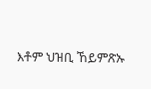እቶም ህዝቢ ኸይምጽኡ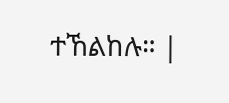ተኸልከሉ። |